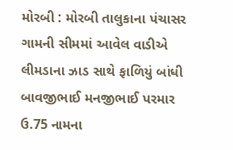મોરબી : મોરબી તાલુકાના પંચાસર ગામની સીમમાં આવેલ વાડીએ લીમડાના ઝાડ સાથે ફાળિયું બાંધી બાવજીભાઈ મનજીભાઈ પરમાર ઉ.75 નામના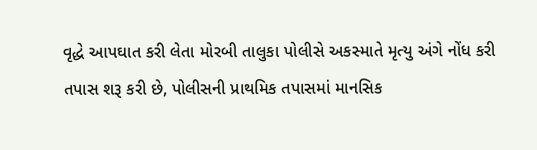વૃદ્ધે આપઘાત કરી લેતા મોરબી તાલુકા પોલીસે અકસ્માતે મૃત્યુ અંગે નોંધ કરી તપાસ શરૂ કરી છે, પોલીસની પ્રાથમિક તપાસમાં માનસિક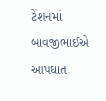ટેંશનમાં બાવજીભાઈએ આપઘાત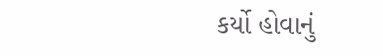કર્યો હોવાનું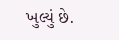ખુલ્યું છે.